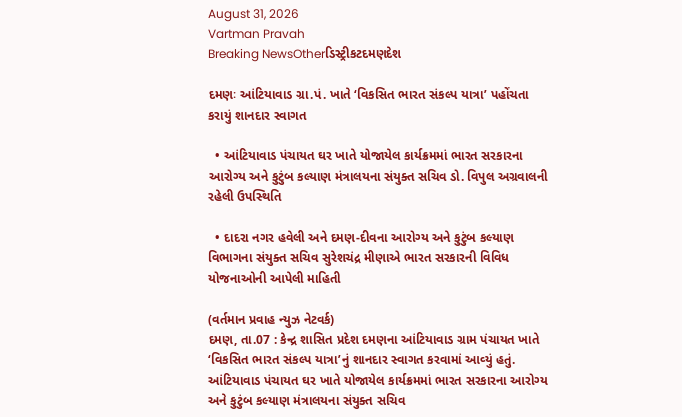August 31, 2026
Vartman Pravah
Breaking NewsOtherડિસ્ટ્રીકટદમણદેશ

દમણઃ આંટિયાવાડ ગ્રા.પં. ખાતે ‘વિકસિત ભારત સંકલ્‍પ યાત્રા’ પહોંચતા કરાયું શાનદાર સ્‍વાગત

  • આંટિયાવાડ પંચાયત ઘર ખાતે યોજાયેલ કાર્યક્રમમાં ભારત સરકારના આરોગ્‍ય અને કુટુંબ કલ્‍યાણ મંત્રાલયના સંયુક્‍ત સચિવ ડો. વિપુલ અગ્રવાલની રહેલી ઉપસ્‍થિતિ

  • દાદરા નગર હવેલી અને દમણ-દીવના આરોગ્‍ય અને કુટુંબ કલ્‍યાણ વિભાગના સંયુક્‍ત સચિવ સુરેશચંદ્ર મીણાએ ભારત સરકારની વિવિધ યોજનાઓની આપેલી માહિતી

(વર્તમાન પ્રવાહ ન્‍યુઝ નેટવર્ક)
દમણ, તા.07 : કેન્‍દ્ર શાસિત પ્રદેશ દમણના આંટિયાવાડ ગ્રામ પંચાયત ખાતે ‘વિકસિત ભારત સંકલ્‍પ યાત્રા’નું શાનદાર સ્‍વાગત કરવામાં આવ્‍યું હતું. આંટિયાવાડ પંચાયત ઘર ખાતે યોજાયેલ કાર્યક્રમમાં ભારત સરકારના આરોગ્‍ય અને કુટુંબ કલ્‍યાણ મંત્રાલયના સંયુક્‍ત સચિવ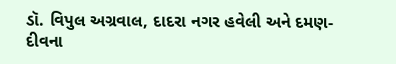ડૉ. વિપુલ અગ્રવાલ, દાદરા નગર હવેલી અને દમણ-દીવના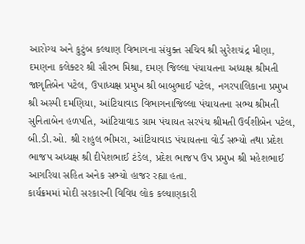આરોગ્‍ય અને કુટુંબ કલ્‍યાણ વિભાગના સંયુક્‍ત સચિવ શ્રી સુરેશચંદ્ર મીણા, દમણના કલેક્‍ટર શ્રી સૌરભ મિશ્રા, દમણ જિલ્લા પંચાયતના અધ્‍યક્ષ શ્રીમતી જાગૃતિબેન પટેલ, ઉપાધ્‍યક્ષ પ્રમુખ શ્રી બાબુભાઈ પટેલ, નગરપાલિકાના પ્રમુખ શ્રી અસ્‍પી દમણિયા, આંટિયાવાડ વિભાગનાજિલ્લા પંચાયતના સભ્‍ય શ્રીમતી સુનિતાબેન હળપતિ, આંટિયાવાડ ગ્રામ પંચાયત સરપંચ શ્રીમતી ઉર્વશીબેન પટેલ, બી.ડી.ઓ. શ્રી રાહુલ ભીમરા, આંટિયાવાડ પંચાયતના વોર્ડ સભ્‍યો તથા પ્રદેશ ભાજપ અધ્‍યક્ષ શ્રી દીપેશભાઈ ટંડેલ, પ્રદેશ ભાજપ ઉપ પ્રમુખ શ્રી મહેશભાઈ આગરિયા સહિત અનેક સભ્‍યો હાજર રહ્યા હતા.
કાર્યક્રમમાં મોદી સરકારની વિવિધ લોક કલ્‍યાણકારી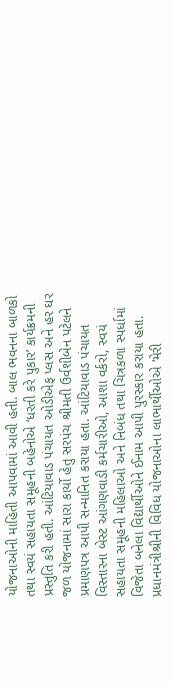યોજનાઓની માહિતી આપવામાં આવી હતી. બાલ ભવનના બાળકો તથા સ્‍વયં સહાયતા સમૂહની બહેનોએ ‘ધરતી કરે પુકાર’ કાર્યક્રમની પ્રસ્‍તુતિ કરી હતી. આંટિયાવાડ પંચાયત ઓડીએફ પ્‍લસ અને હર ઘર જળ યોજનામાં સારા કાર્યો હેતુ સરપંચ શ્રીમતી ઉર્વશીબેન પટેલને પ્રમાણપત્ર આપી સન્‍માનિત કરાયા હતા. આંટિયાવાડ પંચાયત વિસ્‍તારના બેસ્‍ટ આંગણવાડી કર્મચારીઓ, આશા વર્કરો, સ્‍વયં સહાયતા સમૂહની મહિલાઓ અને નિબંધ તથા ચિત્રકળા સ્‍પર્ધામાં વિજેતા બનેલા વિદ્યાર્થીઓને ઈનામ આપી પુરસ્‍કાર કરાયા હતા.
પ્રધાનમંત્રીશ્રીની વિવિધ યોજનાઓના લાભાર્થીઓએ ‘મેરી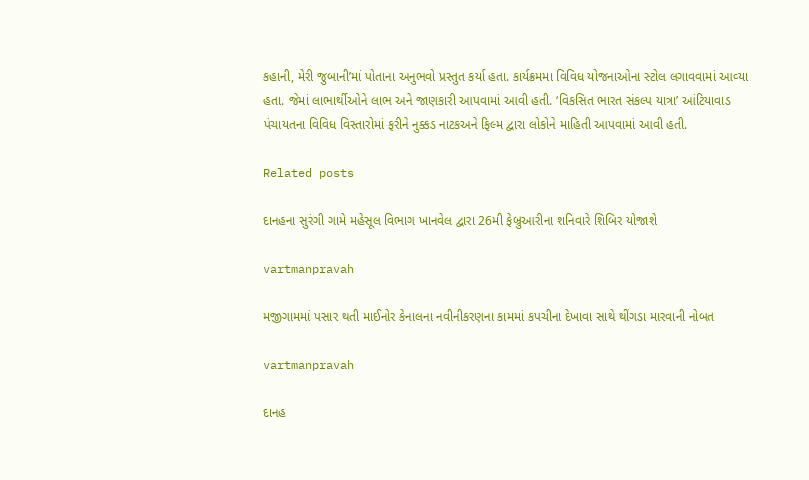કહાની, મેરી જુબાની’માં પોતાના અનુભવો પ્રસ્‍તુત કર્યા હતા. કાર્યક્રમમા વિવિધ યોજનાઓના સ્‍ટોલ લગાવવામાં આવ્‍યા હતા. જેમાં લાભાર્થીઓને લાભ અને જાણકારી આપવામાં આવી હતી. ‘વિકસિત ભારત સંકલ્‍પ યાત્રા’ આંટિયાવાડ પંચાયતના વિવિધ વિસ્‍તારોમાં ફરીને નુક્કડ નાટકઅને ફિલ્‍મ દ્વારા લોકોને માહિતી આપવામાં આવી હતી.

Related posts

દાનહના સુરંગી ગામે મહેસૂલ વિભાગ ખાનવેલ દ્વારા 26મી ફેબ્રુઆરીના શનિવારે શિબિર યોજાશે

vartmanpravah

મજીગામમાં પસાર થતી માઈનોર કેનાલના નવીનીકરણના કામમાં કપચીના દેખાવા સાથે થીંગડા મારવાની નોબત

vartmanpravah

દાનહ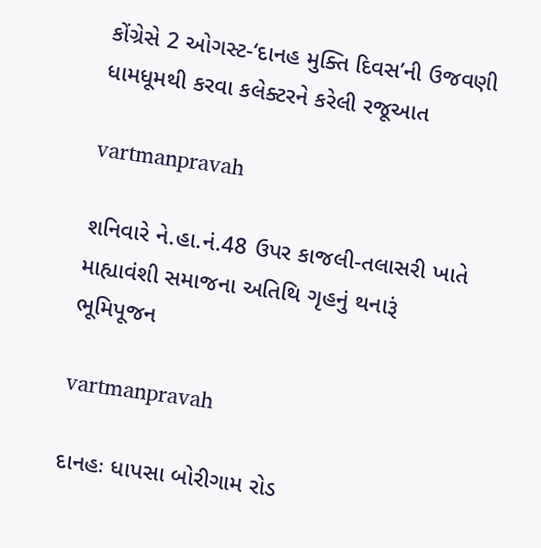કોંગ્રેસે 2 ઓગસ્‍ટ-‘દાનહ મુક્‍તિ દિવસ’ની ઉજવણી ધામધૂમથી કરવા કલેક્‍ટરને કરેલી રજૂઆત

vartmanpravah

શનિવારે ને.હા.નં.48 ઉપર કાજલી-તલાસરી ખાતે માહ્યાવંશી સમાજના અતિથિ ગૃહનું થનારૂં ભૂમિપૂજન

vartmanpravah

દાનહઃ ધાપસા બોરીગામ રોડ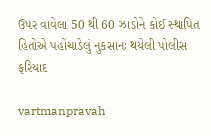ઉપર વાવેલા 50 થી 60 ઝાડોને કોઈ સ્‍થાપિત હિતોએ પહોંચાડેલું નુકસાનઃ થયેલી પોલીસ ફરિયાદ

vartmanpravah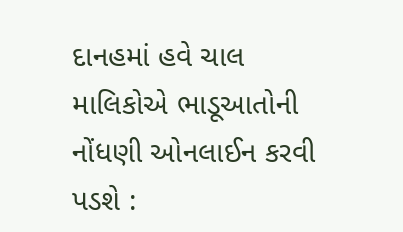દાનહમાં હવે ચાલ માલિકોએ ભાડૂઆતોની નોંધણી ઓનલાઈન કરવી પડશે :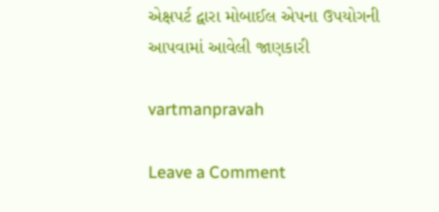એક્ષપર્ટ દ્વારા મોબાઈલ એપના ઉપયોગની આપવામાં આવેલી જાણકારી

vartmanpravah

Leave a Comment